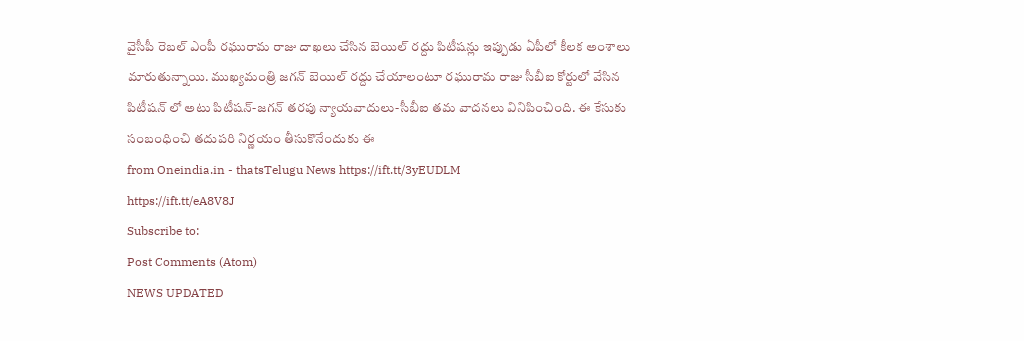వైసీపీ రెబల్ ఎంపీ రఘురామ రాజు దాఖలు చేసిన బెయిల్ రద్దు పిటీషన్లు ఇప్పుడు ఏపీలో కీలక అంశాలు మారుతున్నాయి. ముఖ్యమంత్రి జగన్ బెయిల్ రద్దు చేయాలంటూ రఘురామ రాజు సీబీఐ కోర్టులో వేసిన పిటీషన్ లో అటు పిటీషన్-జగన్ తరపు న్యాయవాదులు-సీబీఐ తమ వాదనలు వినిపించింది. ఈ కేసుకు సంబంధించి తదుపరి నిర్ణయం తీసుకొనేందుకు ఈ
from Oneindia.in - thatsTelugu News https://ift.tt/3yEUDLM
https://ift.tt/eA8V8J
Subscribe to:
Post Comments (Atom)
NEWS UPDATED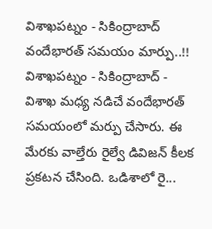విశాఖపట్నం - సికింద్రాబాద్ వందేభారత్ సమయం మార్పు..!!
విశాఖపట్నం - సికింద్రాబాద్ - విశాఖ మధ్య నడిచే వందేభారత్ సమయంలో మర్పు చేసారు. ఈ మేరకు వాల్తేరు రైల్వే డివిజన్ కీలక ప్రకటన చేసింది. ఒడిశాలో రై...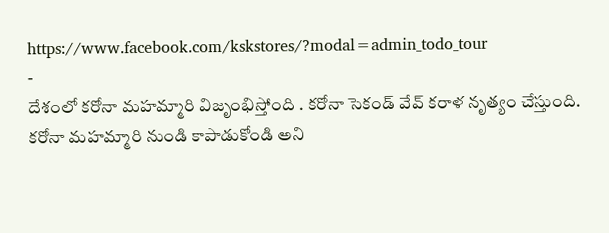https://www.facebook.com/kskstores/?modal=admin_todo_tour
-
దేశంలో కరోనా మహమ్మారి విజృంభిస్తోంది . కరోనా సెకండ్ వేవ్ కరాళ నృత్యం చేస్తుంది. కరోనా మహమ్మారి నుండి కాపాడుకోండి అని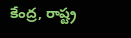కేంద్ర, రాష్ట్ర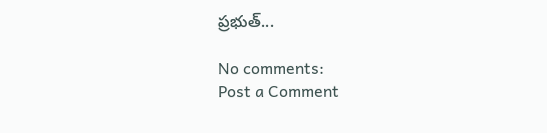ప్రభుత్...

No comments:
Post a Comment